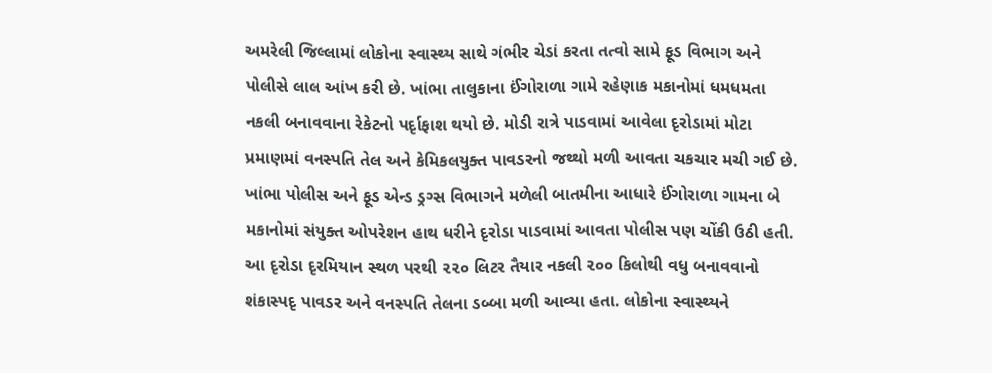અમરેલી જિલ્લામાં લોકોના સ્વાસ્થ્ય સાથે ગંભીર ચેડાં કરતા તત્વો સામે ફૂડ વિભાગ અને પોલીસે લાલ આંખ કરી છે. ખાંભા તાલુકાના ઈંગોરાળા ગામે રહેણાક મકાનોમાં ધમધમતા નકલી બનાવવાના રેકેટનો પર્દૃાફાશ થયો છે. મોડી રાત્રે પાડવામાં આવેલા દૃરોડામાં મોટા પ્રમાણમાં વનસ્પતિ તેલ અને કેમિકલયુક્ત પાવડરનો જથ્થો મળી આવતા ચકચાર મચી ગઈ છે.
ખાંભા પોલીસ અને ફૂડ એન્ડ ડ્રગ્સ વિભાગને મળેલી બાતમીના આધારે ઈંગોરાળા ગામના બે મકાનોમાં સંયુક્ત ઓપરેશન હાથ ધરીને દૃરોડા પાડવામાં આવતા પોલીસ પણ ચોંકી ઉઠી હતી. આ દૃરોડા દૃરમિયાન સ્થળ પરથી ૨૨૦ લિટર તૈયાર નકલી ૨૦૦ કિલોથી વધુ બનાવવાનો શંકાસ્પદૃ પાવડર અને વનસ્પતિ તેલના ડબ્બા મળી આવ્યા હતા. લોકોના સ્વાસ્થ્યને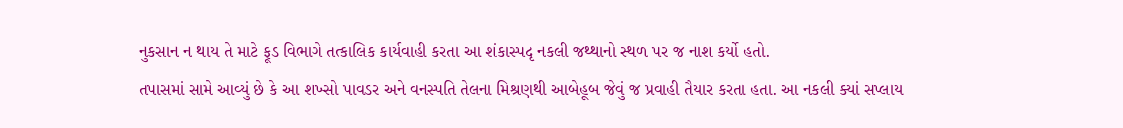નુકસાન ન થાય તે માટે ફૂડ વિભાગે તત્કાલિક કાર્યવાહી કરતા આ શંકાસ્પદૃ નકલી જથ્થાનો સ્થળ પર જ નાશ કર્યો હતો.
તપાસમાં સામે આવ્યું છે કે આ શખ્સો પાવડર અને વનસ્પતિ તેલના મિશ્રણથી આબેહૂબ જેવું જ પ્રવાહી તૈયાર કરતા હતા. આ નકલી ક્યાં સપ્લાય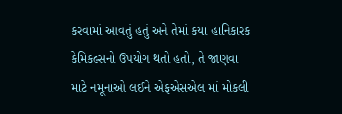કરવામાં આવતું હતું અને તેમાં કયા હાનિકારક કેમિકલ્સનો ઉપયોગ થતો હતો, તે જાણવા માટે નમૂનાઓ લઈને એફએસએલ માં મોકલી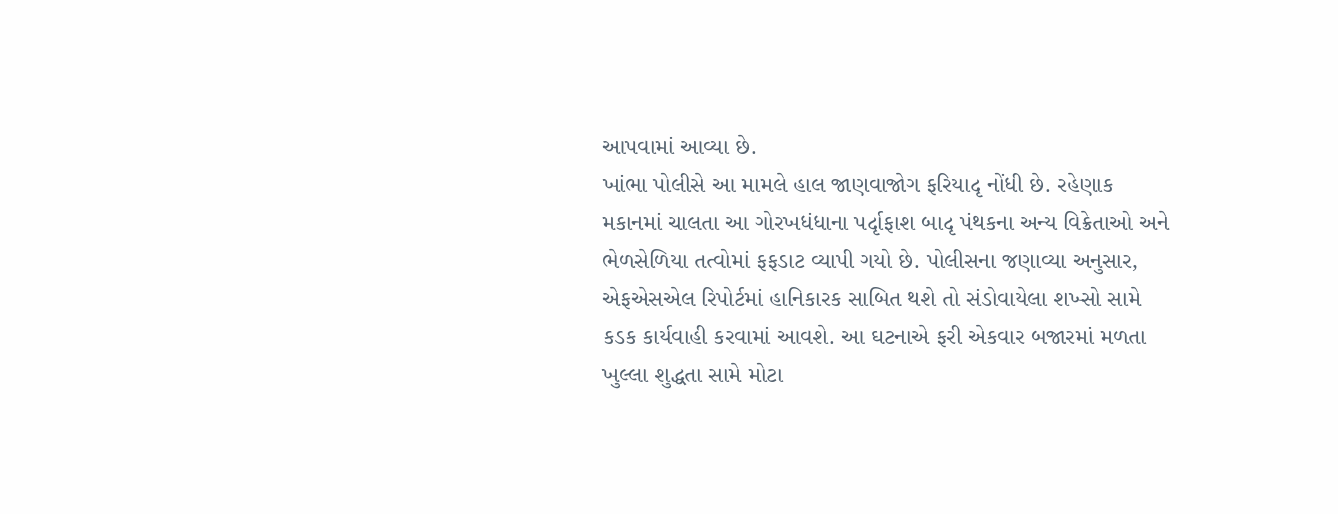આપવામાં આવ્યા છે.
ખાંભા પોલીસે આ મામલે હાલ જાણવાજોગ ફરિયાદૃ નોંધી છે. રહેણાક મકાનમાં ચાલતા આ ગોરખધંધાના પર્દૃાફાશ બાદૃ પંથકના અન્ય વિક્રેતાઓ અને ભેળસેળિયા તત્વોમાં ફફડાટ વ્યાપી ગયો છે. પોલીસના જણાવ્યા અનુસાર, એફએસએલ રિપોર્ટમાં હાનિકારક સાબિત થશે તો સંડોવાયેલા શખ્સો સામે કડક કાર્યવાહી કરવામાં આવશે. આ ઘટનાએ ફરી એકવાર બજારમાં મળતા ખુલ્લા શુદ્ધતા સામે મોટા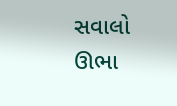સવાલો ઊભા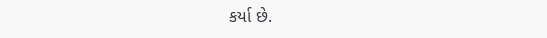કર્યા છે.